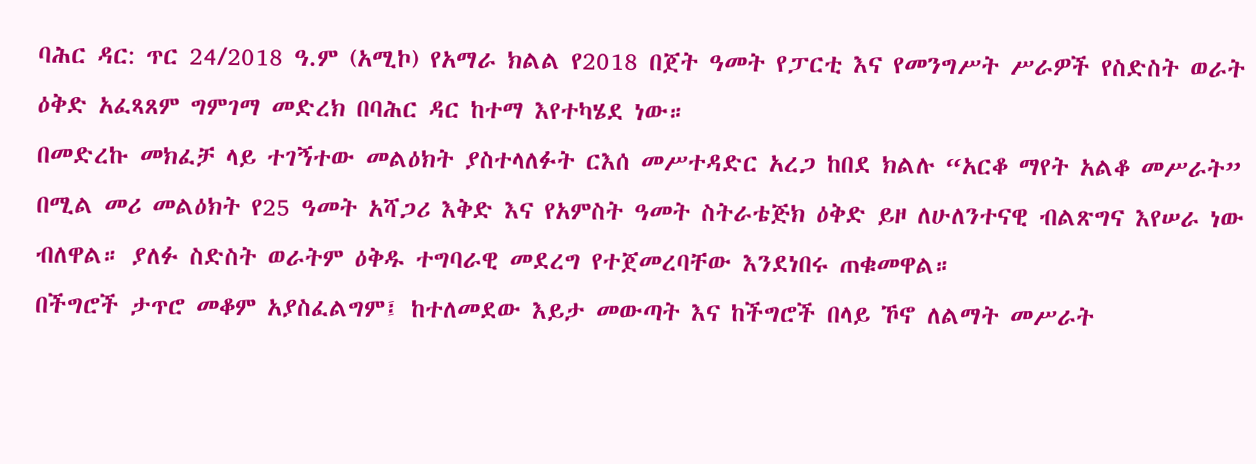ባሕር ዳር: ጥር 24/2018 ዓ.ም (አሚኮ) የአማራ ክልል የ2018 በጀት ዓመት የፓርቲ እና የመንግሥት ሥራዎች የስድስት ወራት ዕቅድ አፈጻጸም ግምገማ መድረክ በባሕር ዳር ከተማ እየተካሄደ ነው።
በመድረኩ መክፈቻ ላይ ተገኝተው መልዕክት ያስተላለፉት ርእሰ መሥተዳድር አረጋ ከበደ ክልሉ “አርቆ ማየት አልቆ መሥራት” በሚል መሪ መልዕክት የ25 ዓመት አሻጋሪ እቅድ እና የአምስት ዓመት ስትራቴጅክ ዕቅድ ይዞ ለሁለንተናዊ ብልጽግና እየሠራ ነው ብለዋል። ያለፉ ስድስት ወራትም ዕቅዱ ተግባራዊ መደረግ የተጀመረባቸው እንደነበሩ ጠቁመዋል።
በችግሮች ታጥሮ መቆም አያስፈልግም፤ ከተለመደው እይታ መውጣት እና ከችግሮች በላይ ኾኖ ለልማት መሥራት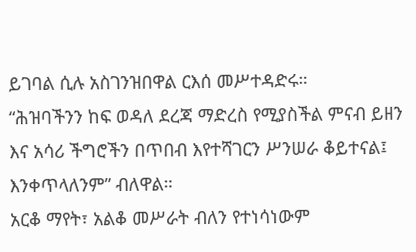ይገባል ሲሉ አስገንዝበዋል ርእሰ መሥተዳድሩ።
“ሕዝባችንን ከፍ ወዳለ ደረጃ ማድረስ የሚያስችል ምናብ ይዘን እና አሳሪ ችግሮችን በጥበብ እየተሻገርን ሥንሠራ ቆይተናል፤ እንቀጥላለንም” ብለዋል።
አርቆ ማየት፣ አልቆ መሥራት ብለን የተነሳነውም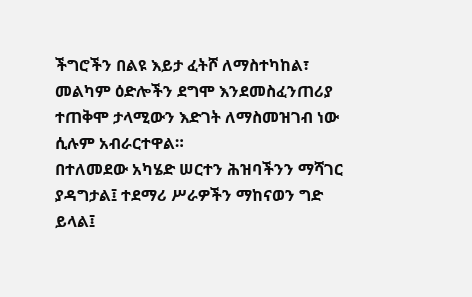ችግሮችን በልዩ እይታ ፈትሾ ለማስተካከል፣ መልካም ዕድሎችን ደግሞ እንደመስፈንጠሪያ ተጠቅሞ ታላሚውን እድገት ለማስመዝገብ ነው ሲሉም አብራርተዋል።
በተለመደው አካሄድ ሠርተን ሕዝባችንን ማሻገር ያዳግታል፤ ተደማሪ ሥራዎችን ማከናወን ግድ ይላል፤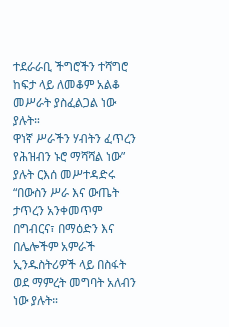ተደራራቢ ችግሮችን ተሻግሮ ከፍታ ላይ ለመቆም አልቆ መሥራት ያስፈልጋል ነው ያሉት።
ዋነኛ ሥራችን ሃብትን ፈጥረን የሕዝብን ኑሮ ማሻሻል ነው” ያሉት ርእሰ መሥተዳድሩ “በውስን ሥራ እና ውጤት ታጥረን አንቀመጥም በግብርና፣ በማዕድን እና በሌሎችም አምራች ኢንዱስትሪዎች ላይ በስፋት ወደ ማምረት መግባት አለብን ነው ያሉት።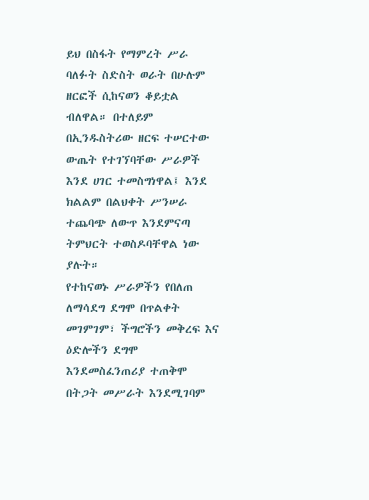ይህ በስፋት የማምረት ሥራ ባለፉት ስድስት ወራት በሁሉም ዘርፎች ሲከናወን ቆይቷል ብለዋል። በተለይም በኢንዱስትሪው ዘርፍ ተሠርተው ውጤት የተገኘባቸው ሥራዎች እንደ ሀገር ተመስግነዋል፤ እንደ ክልልም በልህቀት ሥንሠራ ተጨባጭ ለውጥ እንደምናጣ ትምህርት ተወስዶባቸዋል ነው ያሉት።
የተከናወኑ ሥራዎችን የበለጠ ለማሳደግ ደግሞ በጥልቀት መገምገም፣ ችግሮችን መቅረፍ እና ዕድሎችን ደግሞ እንደመስፈንጠሪያ ተጠቅሞ በትጋት መሥራት እንደሚገባም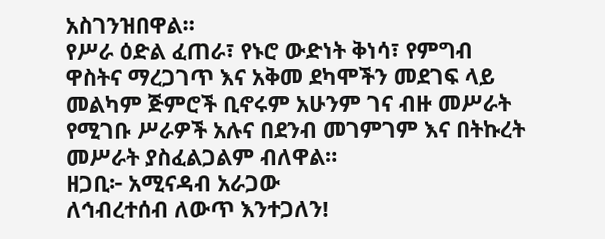አስገንዝበዋል።
የሥራ ዕድል ፈጠራ፣ የኑሮ ውድነት ቅነሳ፣ የምግብ ዋስትና ማረጋገጥ እና አቅመ ደካሞችን መደገፍ ላይ መልካም ጅምሮች ቢኖሩም አሁንም ገና ብዙ መሥራት የሚገቡ ሥራዎች አሉና በደንብ መገምገም እና በትኩረት መሥራት ያስፈልጋልም ብለዋል።
ዘጋቢ፦ አሚናዳብ አራጋው
ለኅብረተሰብ ለውጥ እንተጋለን!